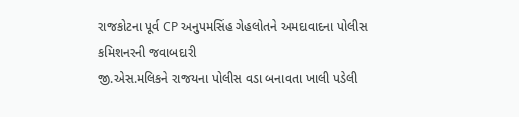રાજકોટના પૂર્વ CP અનુપમસિંહ ગેહલોતને અમદાવાદના પોલીસ કમિશનરની જવાબદારી
જી.એસ.મલિકને રાજયના પોલીસ વડા બનાવતા ખાલી પડેલી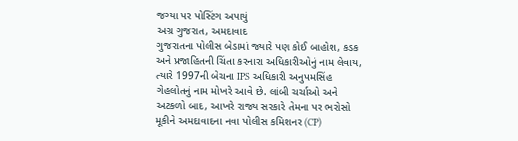જગ્યા પર પોસ્ટિંગ અપાયું
અગ્ર ગુજરાત, અમદાવાદ
ગુજરાતના પોલીસ બેડામાં જ્યારે પણ કોઈ બાહોશ, કડક અને પ્રજાહિતની ચિંતા કરનારા અધિકારીઓનું નામ લેવાય, ત્યારે 1997ની બેચના IPS અધિકારી અનુપમસિંહ ગેહલોતનું નામ મોખરે આવે છે. લાંબી ચર્ચાઓ અને અટકળો બાદ, આખરે રાજ્ય સરકારે તેમના પર ભરોસો મૂકીને અમદાવાદના નવા પોલીસ કમિશનર (CP)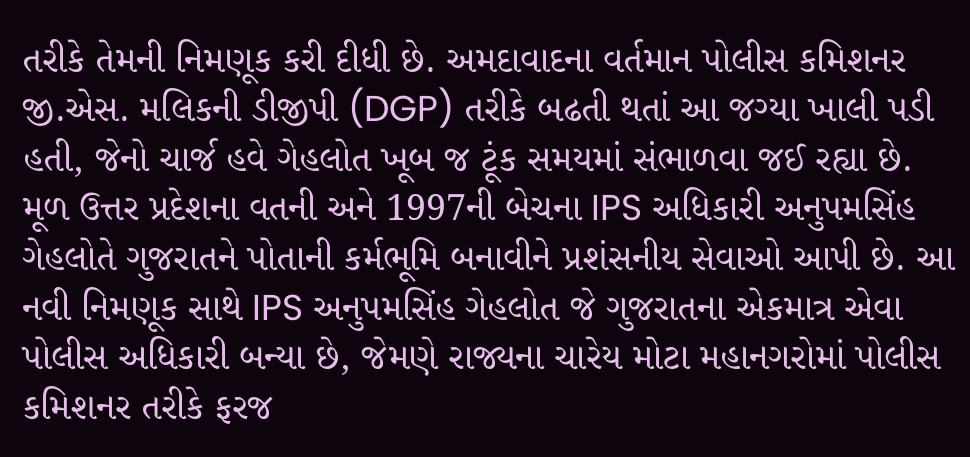તરીકે તેમની નિમણૂક કરી દીધી છે. અમદાવાદના વર્તમાન પોલીસ કમિશનર જી.એસ. મલિકની ડીજીપી (DGP) તરીકે બઢતી થતાં આ જગ્યા ખાલી પડી હતી, જેનો ચાર્જ હવે ગેહલોત ખૂબ જ ટૂંક સમયમાં સંભાળવા જઈ રહ્યા છે.
મૂળ ઉત્તર પ્રદેશના વતની અને 1997ની બેચના IPS અધિકારી અનુપમસિંહ ગેહલોતે ગુજરાતને પોતાની કર્મભૂમિ બનાવીને પ્રશંસનીય સેવાઓ આપી છે. આ નવી નિમણૂક સાથે IPS અનુપમસિંહ ગેહલોત જે ગુજરાતના એકમાત્ર એવા પોલીસ અધિકારી બન્યા છે, જેમણે રાજ્યના ચારેય મોટા મહાનગરોમાં પોલીસ કમિશનર તરીકે ફરજ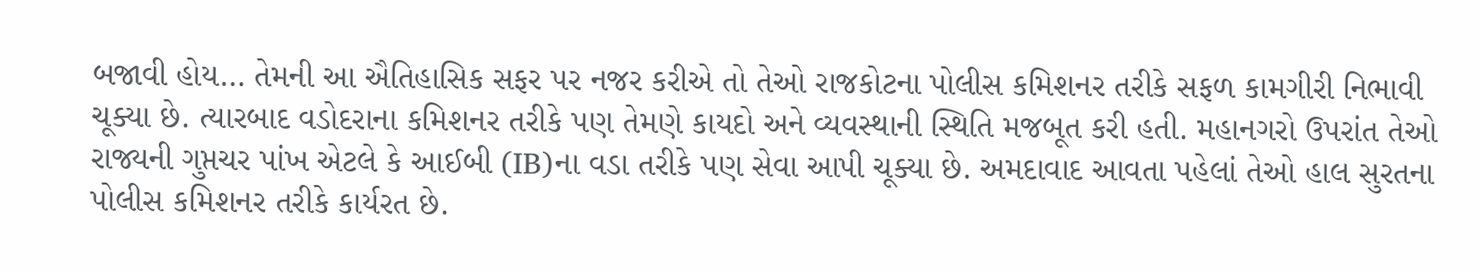બજાવી હોય… તેમની આ ઐતિહાસિક સફર પર નજર કરીએ તો તેઓ રાજકોટના પોલીસ કમિશનર તરીકે સફળ કામગીરી નિભાવી ચૂક્યા છે. ત્યારબાદ વડોદરાના કમિશનર તરીકે પણ તેમણે કાયદો અને વ્યવસ્થાની સ્થિતિ મજબૂત કરી હતી. મહાનગરો ઉપરાંત તેઓ રાજ્યની ગુપ્તચર પાંખ એટલે કે આઈબી (IB)ના વડા તરીકે પણ સેવા આપી ચૂક્યા છે. અમદાવાદ આવતા પહેલાં તેઓ હાલ સુરતના પોલીસ કમિશનર તરીકે કાર્યરત છે.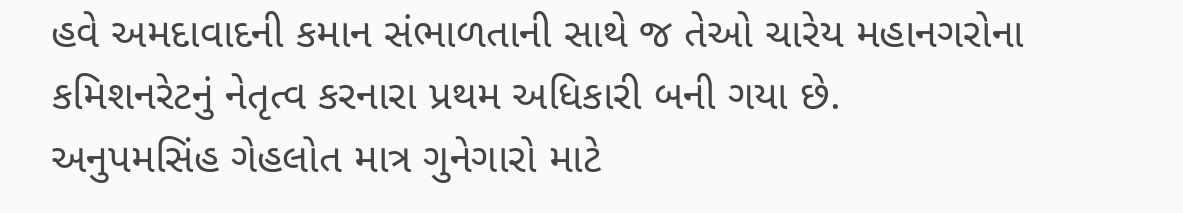હવે અમદાવાદની કમાન સંભાળતાની સાથે જ તેઓ ચારેય મહાનગરોના કમિશનરેટનું નેતૃત્વ કરનારા પ્રથમ અધિકારી બની ગયા છે.
અનુપમસિંહ ગેહલોત માત્ર ગુનેગારો માટે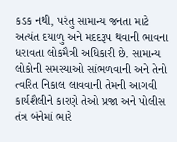કડક નથી, પરંતુ સામાન્ય જનતા માટે અત્યંત દયાળુ અને મદદરૂપ થવાની ભાવના ધરાવતા લોકમૈત્રી અધિકારી છે. સામાન્ય લોકોની સમસ્યાઓ સાંભળવાની અને તેનો ત્વરિત નિકાલ લાવવાની તેમની આગવી કાર્યશૈલીને કારણે તેઓ પ્રજા અને પોલીસ તંત્ર બંનેમાં ભારે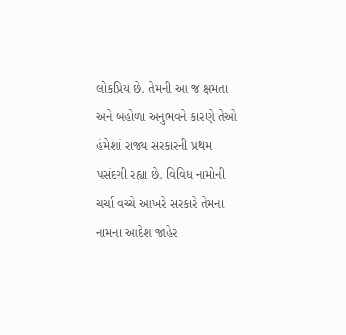લોકપ્રિય છે. તેમની આ જ ક્ષમતા અને બહોળા અનુભવને કારણે તેઓ હંમેશાં રાજ્ય સરકારની પ્રથમ પસંદગી રહ્યા છે. વિવિધ નામોની ચર્ચા વચ્ચે આખરે સરકારે તેમના નામના આદેશ જાહેર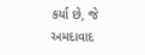કર્યા છે, જે અમદાવાદ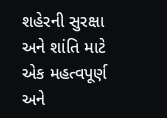શહેરની સુરક્ષા અને શાંતિ માટે એક મહત્વપૂર્ણ અને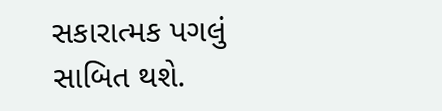સકારાત્મક પગલું સાબિત થશે.